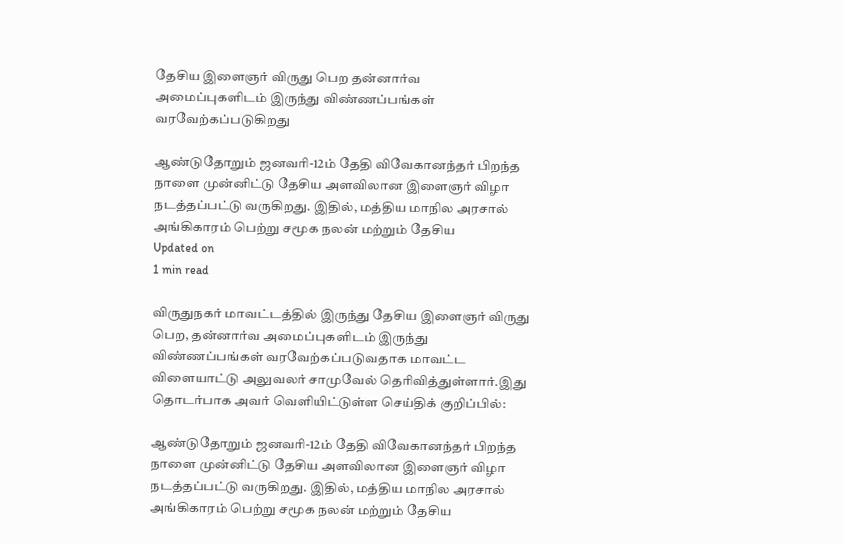தேசிய இளைஞர் விருது பெற தன்னார்வ அமைப்புகளிடம் இருந்து விண்ணப்பங்கள் வரவேற்கப்படுகிறது

ஆண்டுதோறும் ஜனவரி-12ம் தேதி விவேகானந்தர் பிறந்த நாளை முன்னிட்டு தேசிய அளவிலான இளைஞர் விழா நடத்தப்பட்டு வருகிறது. இதில், மத்திய மாநில அரசால் அங்கிகாரம் பெற்று சமூக நலன் மற்றும் தேசிய
Updated on
1 min read

விருதுநகர் மாவட்டத்தில் இருந்து தேசிய இளைஞர் விருது பெற, தன்னார்வ அமைப்புகளிடம் இருந்து விண்ணப்பங்கள் வரவேற்கப்படுவதாக மாவட்ட விளையாட்டு அலுவலர் சாமுவேல் தெரிவித்துள்ளார்.இது தொடர்பாக அவர் வெளியிட்டுள்ள செய்திக் குறிப்பில்:

ஆண்டுதோறும் ஜனவரி-12ம் தேதி விவேகானந்தர் பிறந்த நாளை முன்னிட்டு தேசிய அளவிலான இளைஞர் விழா நடத்தப்பட்டு வருகிறது. இதில், மத்திய மாநில அரசால் அங்கிகாரம் பெற்று சமூக நலன் மற்றும் தேசிய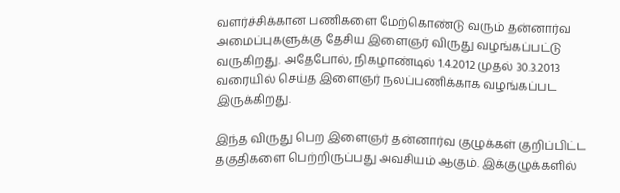வளர்ச்சிக்கான பணிகளை மேற்கொண்டு வரும் தன்னார்வ அமைப்புகளுக்கு தேசிய இளைஞர் விருது வழங்கப்பட்டு வருகிறது. அதேபோல், நிகழாண்டில் 1.4.2012 முதல் 30.3.2013 வரையில் செய்த இளைஞர் நலப்பணிக்காக வழங்கப்பட இருக்கிறது.

இந்த விருது பெற இளைஞர் தன்னார்வ குழுக்கள் குறிப்பிட்ட தகுதிகளை பெற்றிருப்பது அவசியம் ஆகும். இக்குழுக்களில்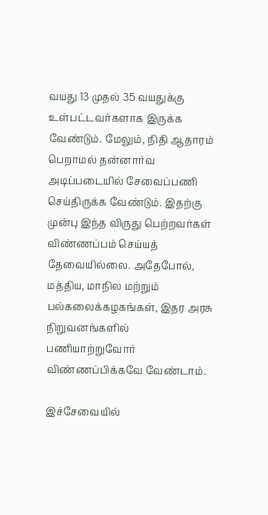வயது 13 முதல் 35 வயதுக்கு உள்பட்டவர்களாக இருக்க வேண்டும். மேலும், நிதி ஆதாரம் பெறாமல் தன்னார்வ அடிப்படையில் சேவைப்பணி செய்திருக்க வேண்டும். இதற்கு முன்பு இந்த விருது பெற்றவர்கள் விண்ணப்பம் செய்யத் தேவையில்லை. அதேபோல், மத்திய, மாநில மற்றும் பல்கலைக்கழகங்கள், இதர அரசு நிறுவனங்களில் பணியாற்றுவோர் விண்ணப்பிக்கவே வேண்டாம்.

இச்சேவையில்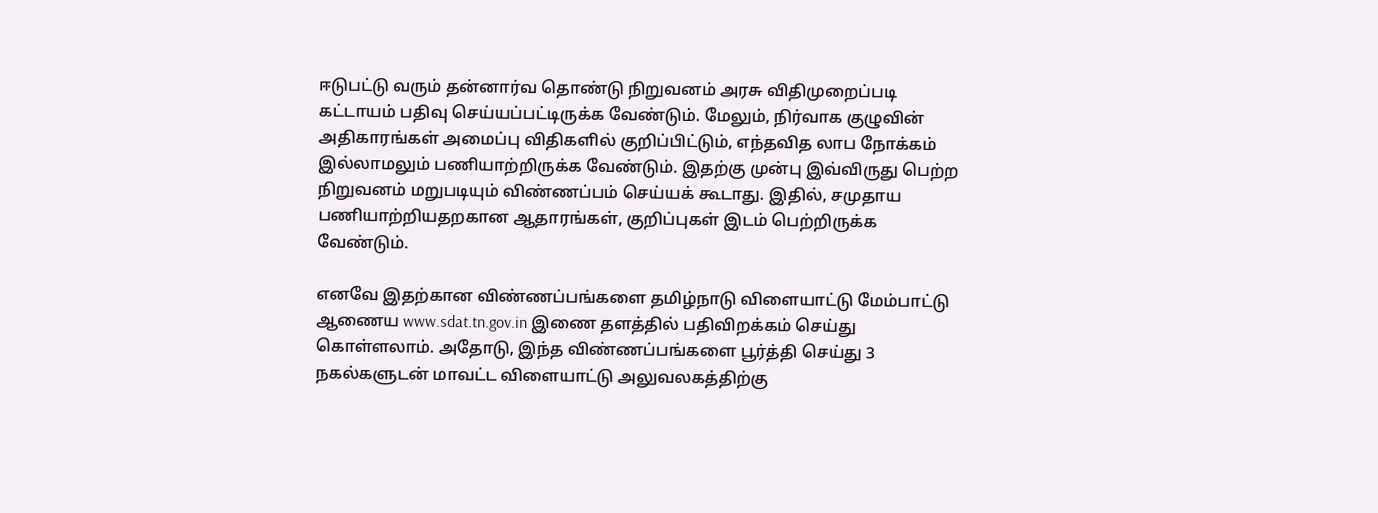ஈடுபட்டு வரும் தன்னார்வ தொண்டு நிறுவனம் அரசு விதிமுறைப்படி கட்டாயம் பதிவு செய்யப்பட்டிருக்க வேண்டும். மேலும், நிர்வாக குழுவின் அதிகாரங்கள் அமைப்பு விதிகளில் குறிப்பிட்டும், எந்தவித லாப நோக்கம் இல்லாமலும் பணியாற்றிருக்க வேண்டும். இதற்கு முன்பு இவ்விருது பெற்ற நிறுவனம் மறுபடியும் விண்ணப்பம் செய்யக் கூடாது. இதில், சமுதாய பணியாற்றியதறகான ஆதாரங்கள், குறிப்புகள் இடம் பெற்றிருக்க வேண்டும்.

எனவே இதற்கான விண்ணப்பங்களை தமிழ்நாடு விளையாட்டு மேம்பாட்டு ஆணைய www.sdat.tn.gov.in இணை தளத்தில் பதிவிறக்கம் செய்து கொள்ளலாம். அதோடு, இந்த விண்ணப்பங்களை பூர்த்தி செய்து 3 நகல்களுடன் மாவட்ட விளையாட்டு அலுவலகத்திற்கு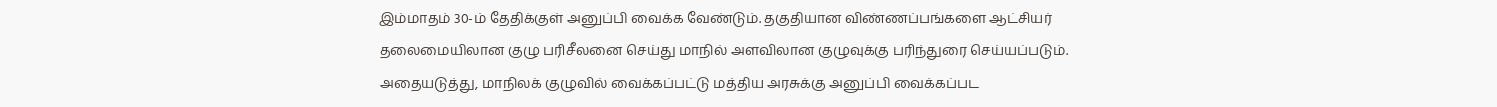இம்மாதம் 30-ம் தேதிக்குள் அனுப்பி வைக்க வேண்டும். தகுதியான விண்ணப்பங்களை ஆட்சியர் தலைமையிலான குழு பரிசீலனை செய்து மாநில் அளவிலான குழுவுக்கு பரிந்துரை செய்யப்படும். அதையடுத்து, மாநிலக் குழுவில் வைக்கப்பட்டு மத்திய அரசுக்கு அனுப்பி வைக்கப்பட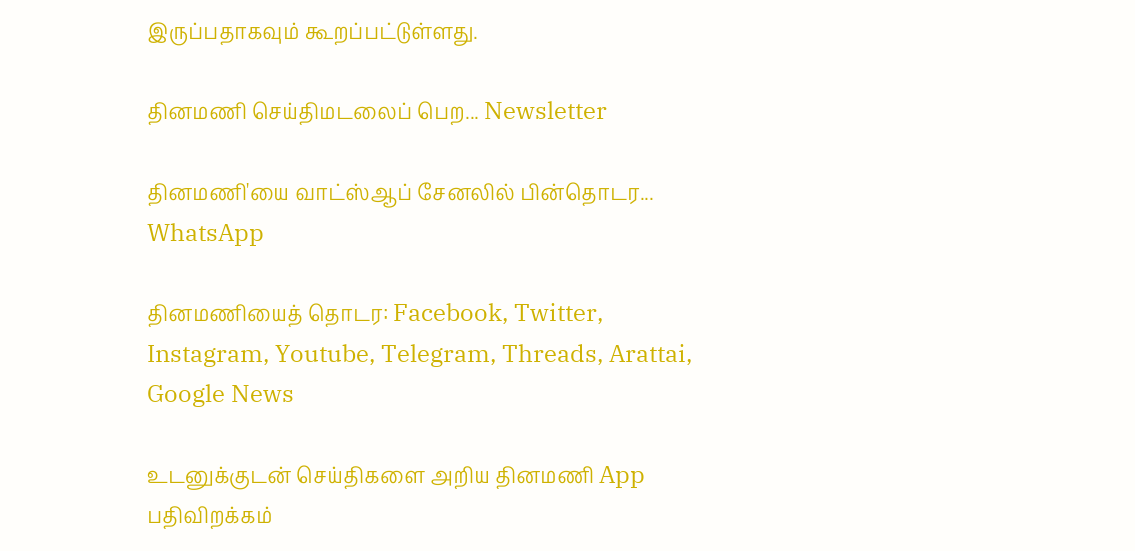இருப்பதாகவும் கூறப்பட்டுள்ளது.

தினமணி செய்திமடலைப் பெற... Newsletter

தினமணி'யை வாட்ஸ்ஆப் சேனலில் பின்தொடர... WhatsApp

தினமணியைத் தொடர: Facebook, Twitter, Instagram, Youtube, Telegram, Threads, Arattai, Google News

உடனுக்குடன் செய்திகளை அறிய தினமணி App பதிவிறக்கம்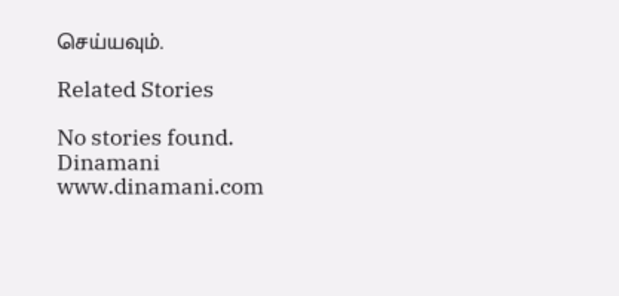செய்யவும்.

Related Stories

No stories found.
Dinamani
www.dinamani.com